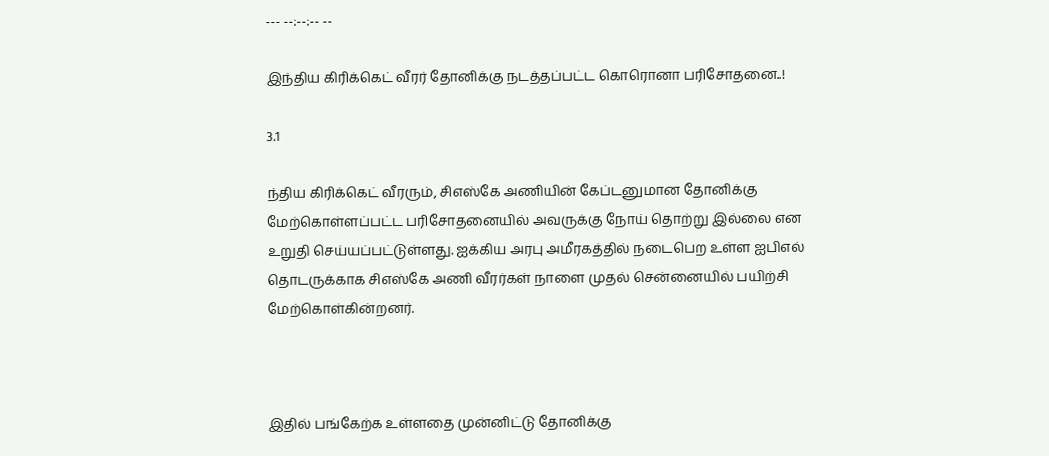--- --:--:-- --

இந்திய கிரிக்கெட் வீரர் தோனிக்கு நடத்தப்பட்ட கொரொனா பரிசோதனை..!

3.1

ந்திய கிரிக்கெட் வீரரும், சிஎஸ்கே அணியின் கேப்டனுமான தோனிக்கு மேற்கொள்ளப்பட்ட பரிசோதனையில் அவருக்கு நோய் தொற்று இல்லை என உறுதி செய்யப்பட்டுள்ளது. ஐக்கிய அரபு அமீரகத்தில் நடைபெற உள்ள ஐபிஎல் தொடருக்காக சிஎஸ்கே அணி வீரர்கள் நாளை முதல் சென்னையில் பயிற்சி மேற்கொள்கின்றனர்.



இதில் பங்கேற்க உள்ளதை முன்னிட்டு தோனிக்கு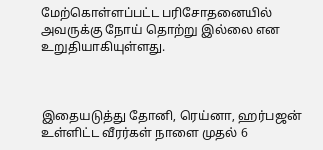மேற்கொள்ளப்பட்ட பரிசோதனையில் அவருக்கு நோய் தொற்று இல்லை என உறுதியாகியுள்ளது.



இதையடுத்து தோனி, ரெய்னா, ஹர்பஜன் உள்ளிட்ட வீரர்கள் நாளை முதல் 6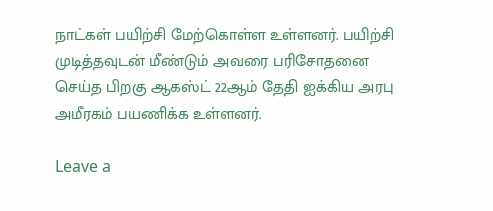நாட்கள் பயிற்சி மேற்கொள்ள உள்ளனர். பயிற்சி முடித்தவுடன் மீண்டும் அவரை பரிசோதனை செய்த பிறகு ஆகஸ்ட் 22ஆம் தேதி ஐக்கிய அரபு அமீரகம் பயணிக்க உள்ளனர்.

Leave a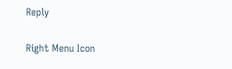Reply

Right Menu Icon